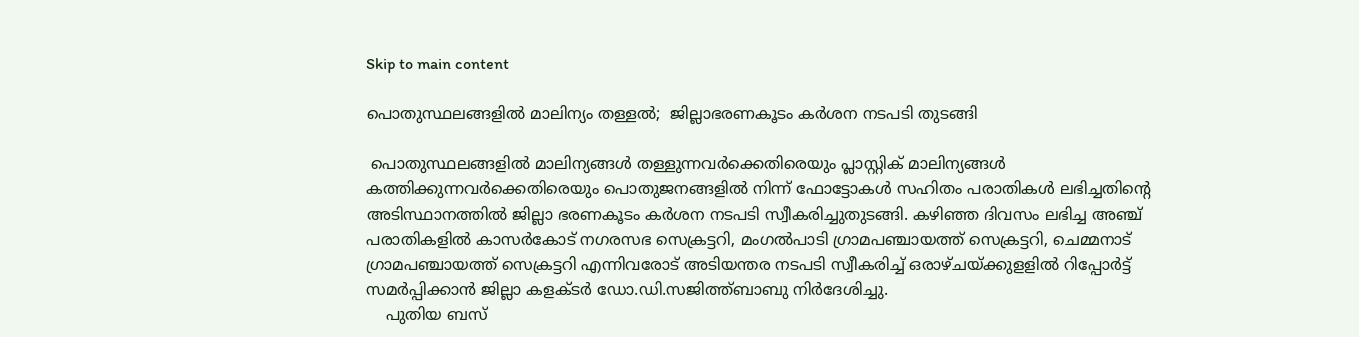Skip to main content

പൊതുസ്ഥലങ്ങളില്‍ മാലിന്യം തള്ളല്‍;  ജില്ലാഭരണകൂടം കര്‍ശന നടപടി തുടങ്ങി

 പൊതുസ്ഥലങ്ങളില്‍ മാലിന്യങ്ങള്‍ തള്ളുന്നവര്‍ക്കെതിരെയും പ്ലാസ്റ്റിക് മാലിന്യങ്ങള്‍ കത്തിക്കുന്നവര്‍ക്കെതിരെയും പൊതുജനങ്ങളില്‍ നിന്ന് ഫോട്ടോകള്‍ സഹിതം പരാതികള്‍ ലഭിച്ചതിന്റെ അടിസ്ഥാനത്തില്‍ ജില്ലാ ഭരണകൂടം കര്‍ശന നടപടി സ്വീകരിച്ചുതുടങ്ങി. കഴിഞ്ഞ ദിവസം ലഭിച്ച അഞ്ച് പരാതികളില്‍ കാസര്‍കോട് നഗരസഭ സെക്രട്ടറി, മംഗല്‍പാടി ഗ്രാമപഞ്ചായത്ത് സെക്രട്ടറി, ചെമ്മനാട് ഗ്രാമപഞ്ചായത്ത് സെക്രട്ടറി എന്നിവരോട് അടിയന്തര നടപടി സ്വീകരിച്ച് ഒരാഴ്ചയ്ക്കുളളില്‍ റിപ്പോര്‍ട്ട് സമര്‍പ്പിക്കാന്‍ ജില്ലാ കളക്ടര്‍ ഡോ.ഡി.സജിത്ത്ബാബു നിര്‍ദേശിച്ചു.
    പുതിയ ബസ്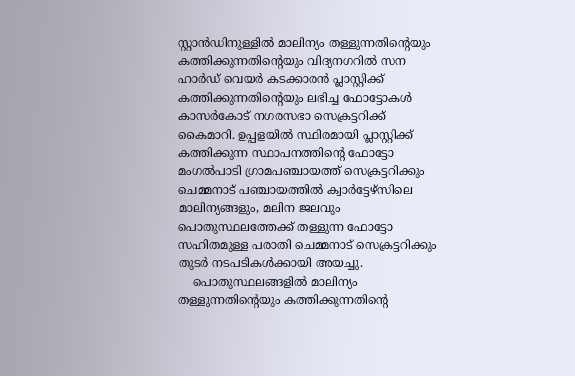സ്റ്റാന്‍ഡിനുള്ളില്‍ മാലിന്യം തള്ളുന്നതിന്റെയും കത്തിക്കുന്നതിന്റെയും വിദ്യനഗറില്‍ സന ഹാര്‍ഡ് വെയര്‍ കടക്കാരന്‍ പ്ലാസ്റ്റിക്ക് കത്തിക്കുന്നതിന്റെയും ലഭിച്ച ഫോട്ടോകള്‍ കാസര്‍കോട് നഗരസഭാ സെക്രട്ടറിക്ക് കൈമാറി. ഉപ്പളയില്‍ സ്ഥിരമായി പ്ലാസ്റ്റിക്ക്  കത്തിക്കുന്ന സ്ഥാപനത്തിന്റെ ഫോട്ടോ മംഗല്‍പാടി ഗ്രാമപഞ്ചായത്ത് സെക്രട്ടറിക്കും ചെമ്മനാട് പഞ്ചായത്തില്‍ ക്വാര്‍ട്ടേഴ്‌സിലെ മാലിന്യങ്ങളും, മലിന ജലവും പൊതുസ്ഥലത്തേക്ക് തള്ളുന്ന ഫോട്ടോ സഹിതമുള്ള പരാതി ചെമ്മനാട് സെക്രട്ടറിക്കും തുടര്‍ നടപടികള്‍ക്കായി അയച്ചു.
    പൊതുസ്ഥലങ്ങളില്‍ മാലിന്യം തള്ളുന്നതിന്റെയും കത്തിക്കുന്നതിന്റെ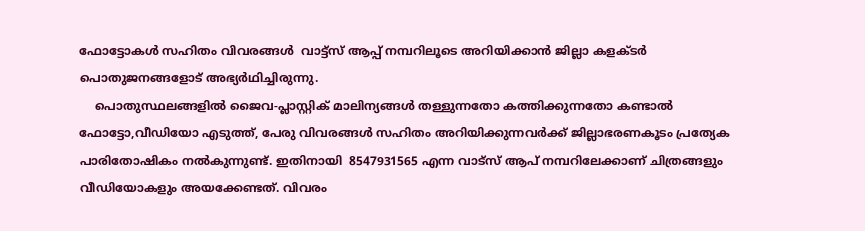ഫോട്ടോകള്‍ സഹിതം വിവരങ്ങള്‍  വാട്ട്‌സ് ആപ്പ് നമ്പറിലൂടെ അറിയിക്കാന്‍ ജില്ലാ കളക്ടര്‍ പൊതുജനങ്ങളോട് അഭ്യര്‍ഥിച്ചിരുന്നു.
    പൊതുസ്ഥലങ്ങളില്‍ ജൈവ-പ്ലാസ്റ്റിക് മാലിന്യങ്ങള്‍ തള്ളുന്നതോ കത്തിക്കുന്നതോ കണ്ടാല്‍ ഫോട്ടോ,വീഡിയോ എടുത്ത്, പേരു വിവരങ്ങള്‍ സഹിതം അറിയിക്കുന്നവര്‍ക്ക് ജില്ലാഭരണകൂടം പ്രത്യേക പാരിതോഷികം നല്‍കുന്നുണ്ട്. ഇതിനായി  8547931565 എന്ന വാട്‌സ് ആപ് നമ്പറിലേക്കാണ് ചിത്രങ്ങളും വീഡിയോകളും അയക്കേണ്ടത്. വിവരം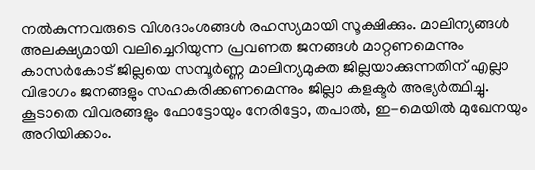നല്‍കുന്നവരുടെ വിശദാംശങ്ങള്‍ രഹസ്യമായി സൂക്ഷിക്കും. മാലിന്യങ്ങള്‍ അലക്ഷ്യമായി വലിച്ചെറിയുന്ന പ്രവണത ജനങ്ങള്‍ മാറ്റണമെന്നും കാസര്‍കോട് ജില്ലയെ സമ്പൂര്‍ണ്ണ മാലിന്യമുക്ത ജില്ലയാക്കുന്നതിന് എല്ലാ വിഭാഗം ജനങ്ങളും സഹകരിക്കണമെന്നും ജില്ലാ കളക്ടര്‍ അഭ്യര്‍ത്ഥിച്ചു. കൂടാതെ വിവരങ്ങളും ഫോട്ടോയും നേരിട്ടോ, തപാല്‍, ഇ-മെയില്‍ മുഖേനയും അറിയിക്കാം.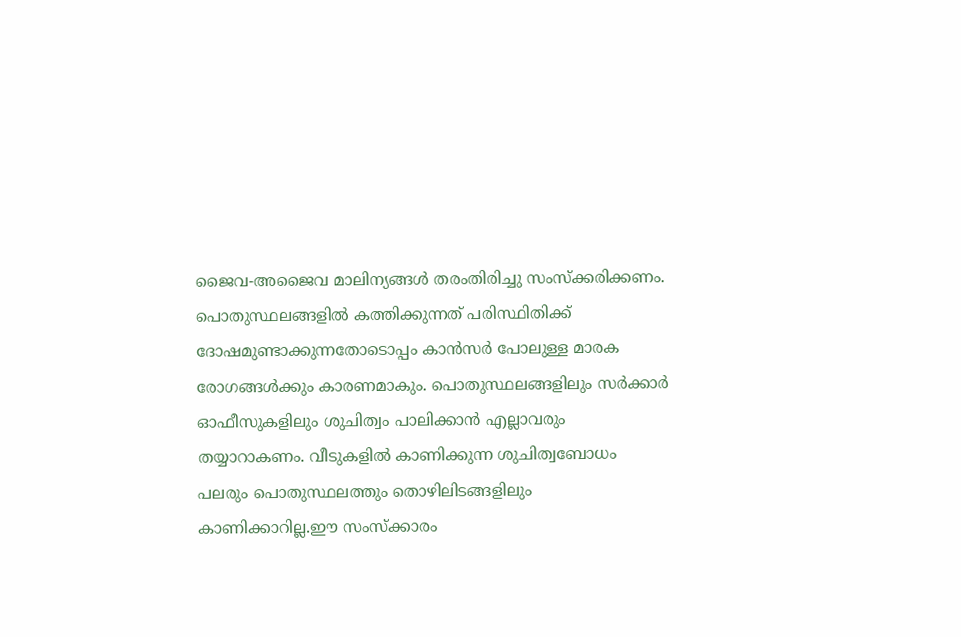ജൈവ-അജൈവ മാലിന്യങ്ങള്‍ തരംതിരിച്ചു സംസ്‌ക്കരിക്കണം. പൊതുസ്ഥലങ്ങളില്‍ കത്തിക്കുന്നത് പരിസ്ഥിതിക്ക് ദോഷമുണ്ടാക്കുന്നതോടൊപ്പം കാന്‍സര്‍ പോലുള്ള മാരക രോഗങ്ങള്‍ക്കും കാരണമാകും. പൊതുസ്ഥലങ്ങളിലും സര്‍ക്കാര്‍ ഓഫീസുകളിലും ശുചിത്വം പാലിക്കാന്‍ എല്ലാവരും തയ്യാറാകണം. വീടുകളില്‍ കാണിക്കുന്ന ശുചിത്വബോധം പലരും പൊതുസ്ഥലത്തും തൊഴിലിടങ്ങളിലും കാണിക്കാറില്ല.ഈ സംസ്‌ക്കാരം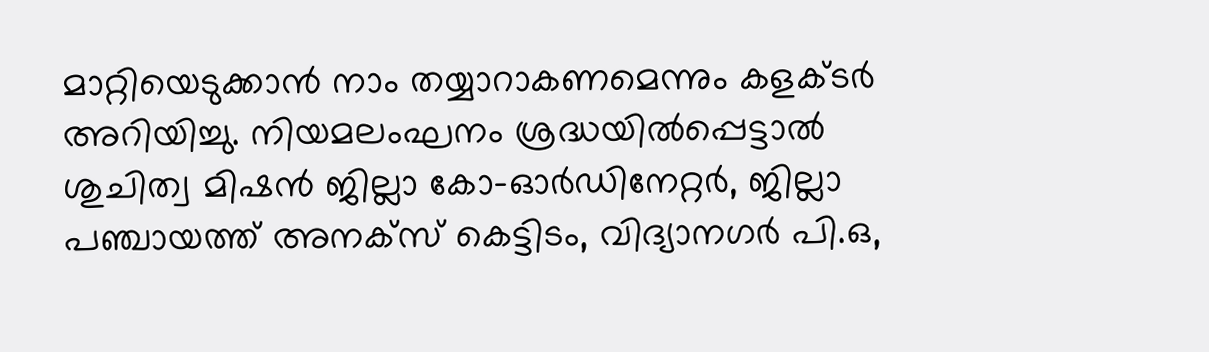മാറ്റിയെടുക്കാന്‍ നാം തയ്യാറാകണമെന്നും കളക്ടര്‍ അറിയിച്ചു. നിയമലംഘനം ശ്രദ്ധയില്‍പ്പെട്ടാല്‍  ശുചിത്വ മിഷന്‍ ജില്ലാ കോ-ഓര്‍ഡിനേറ്റര്‍, ജില്ലാ പഞ്ചായത്ത് അനക്‌സ് കെട്ടിടം, വിദ്യാനഗര്‍ പി.ഒ,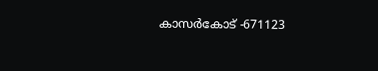കാസര്‍കോട് -671123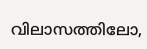വിലാസത്തിലോ,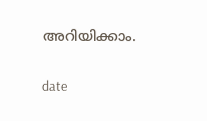അറിയിക്കാം.


date